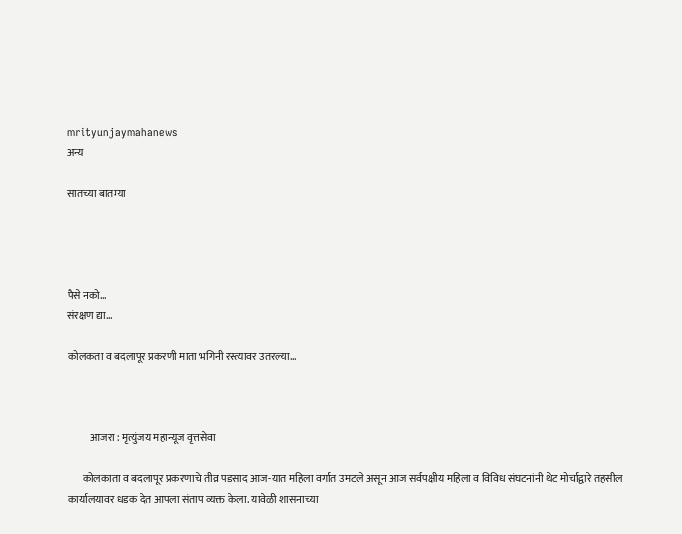mrityunjaymahanews
अन्य

सातच्या बातम्या




पैसे नको…
संरक्षण द्या…

कोलकता व बदलापूर प्रकरणी माता भगिनी रस्त्यावर उतरल्या…



           आजरा : मृत्युंजय महान्यूज वृत्तसेवा

       कोलकाता व बदलापूर प्रकरणाचे तीव्र पडसाद आज-यात महिला वर्गात उमटले असून आज सर्वपक्षीय महिला व विविध संघटनांनी थेट मोर्चाद्वारे तहसील कार्यालयावर धडक देत आपला संताप व्यक्त केला. यावेळी शासनाच्या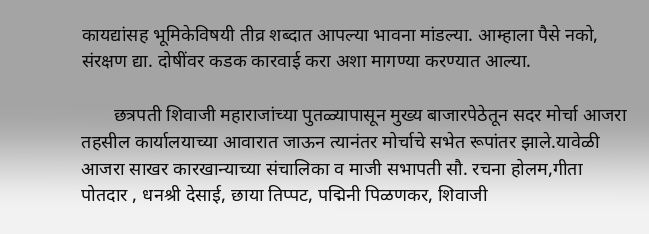कायद्यांसह भूमिकेविषयी तीव्र शब्दात आपल्या भावना मांडल्या. आम्हाला पैसे नको, संरक्षण द्या. दोषींवर कडक कारवाई करा अशा मागण्या करण्यात आल्या.

       छत्रपती शिवाजी महाराजांच्या पुतळ्यापासून मुख्य बाजारपेठेतून सदर मोर्चा आजरा तहसील कार्यालयाच्या आवारात जाऊन त्यानंतर मोर्चाचे सभेत रूपांतर झाले.यावेळी आजरा साखर कारखान्याच्या संचालिका व माजी सभापती सौ. रचना होलम,गीता पोतदार , धनश्री देसाई, छाया तिप्पट, पद्मिनी पिळणक‍र, शिवाजी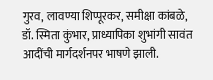गुरव, लावण्या शिप्पूरकर, समीक्षा कांबळे, डॉ. स्मिता कुंभार, प्राध्यापिका शुभांगी सावंत आदींची मार्गदर्शनपर भाषणे झाली.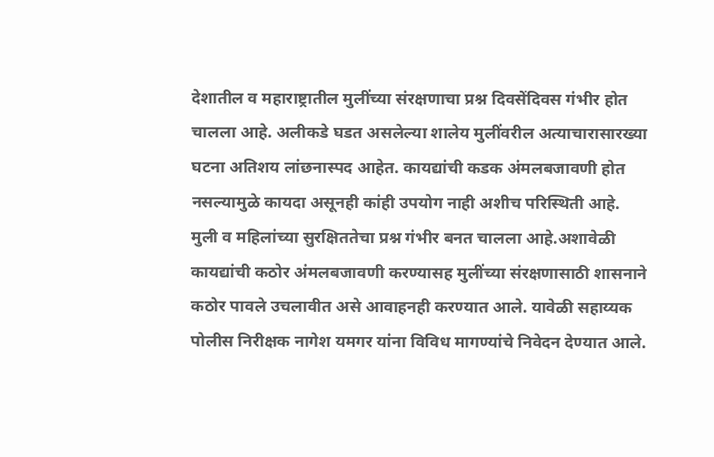देशातील व महाराष्ट्रातील मुलींच्या संरक्षणाचा प्रश्न दिवसेंदिवस गंभीर होत चालला आहे. अलीकडे घडत असलेल्या शालेय मुलींवरील अत्याचारासारख्या घटना अतिशय लांछनास्पद आहेत. कायद्यांची कडक अंमलबजावणी होत नसल्यामुळे कायदा असूनही कांही उपयोग नाही अशीच परिस्थिती आहे. मुली व महिलांच्या सुरक्षिततेचा प्रश्न गंभीर बनत चालला आहे.अशावेळी कायद्यांची कठोर अंमलबजावणी करण्यासह मुलींच्या संरक्षणासाठी शासनाने कठोर पावले उचलावीत असे आवाहनही करण्यात आले. यावेळी सहाय्यक पोलीस निरीक्षक नागेश यमगर यांना विविध मागण्यांचे निवेदन देण्यात आले.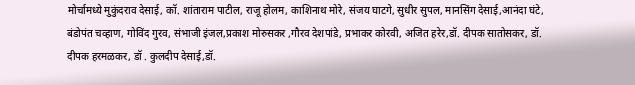मोर्चामध्ये मुकुंदराव देसाई, कॉ. शांताराम पाटील, राजू होलम, काशिनाथ मोरे, संजय घाटगे, सुधीर सुपल, मानसिंग देसाई,आनंदा घंटे, बंडोपंत चव्हाण, गोविंद गुरव, संभाजी इंजल,प्रकाश मोरुसकर ,गौरव देशपांडे, प्रभाकर कोरवी, अजित हरेर,डॉ. दीपक सातोसकर, डॉ. दीपक हरमळकर, डॉ . कुलदीप देसाई,डॉ.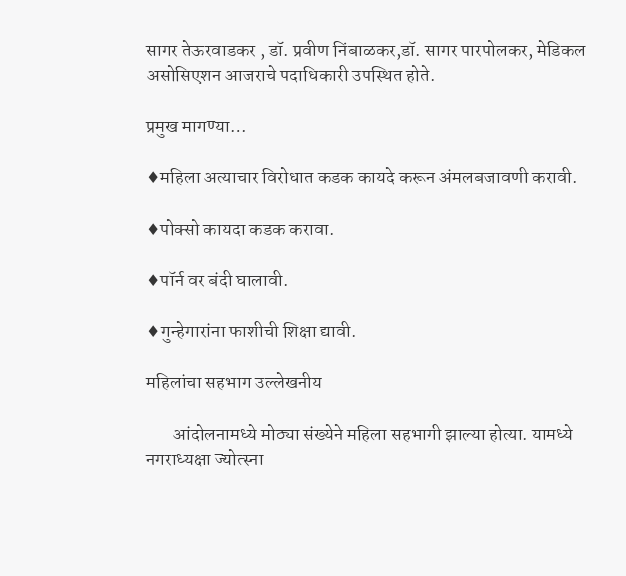सागर तेऊरवाडकर , डॉ. प्रवीण निंबाळकर,डॉ. सागर पारपोलकर, मेडिकल असोसिएशन आजराचे पदाधिकारी उपस्थित होते.

प्रमुख मागण्या…

♦महिला अत्याचार विरोधात कडक कायदे करून अंमलबजावणी करावी.

♦पोक्सो कायदा कडक करावा.

♦पॉर्न वर बंदी घालावी.

♦गुन्हेगारांना फाशीची शिक्षा द्यावी.

महिलांचा सहभाग उल्लेखनीय

       आंदोलनामध्ये मोठ्या संख्येने महिला सहभागी झाल्या होत्या. यामध्ये नगराध्यक्षा ज्योत्स्ना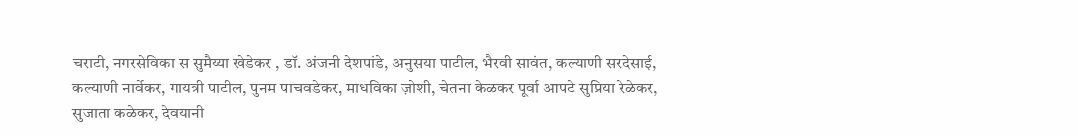चराटी, नगरसेविका स सुमैय्या खेडेकर , डॉ. अंजनी देशपांडे, अनुसया पाटील, भैरवी सावंत, कल्याणी सरदेसाई, कल्याणी नार्वेकर, गायत्री पाटील, पुनम पाचवडेकर, माधविका ज़ोशी, चेतना केळकर पूर्वा आपटे सुप्रिया रेळेकर, सुजाता कळेकर, देवयानी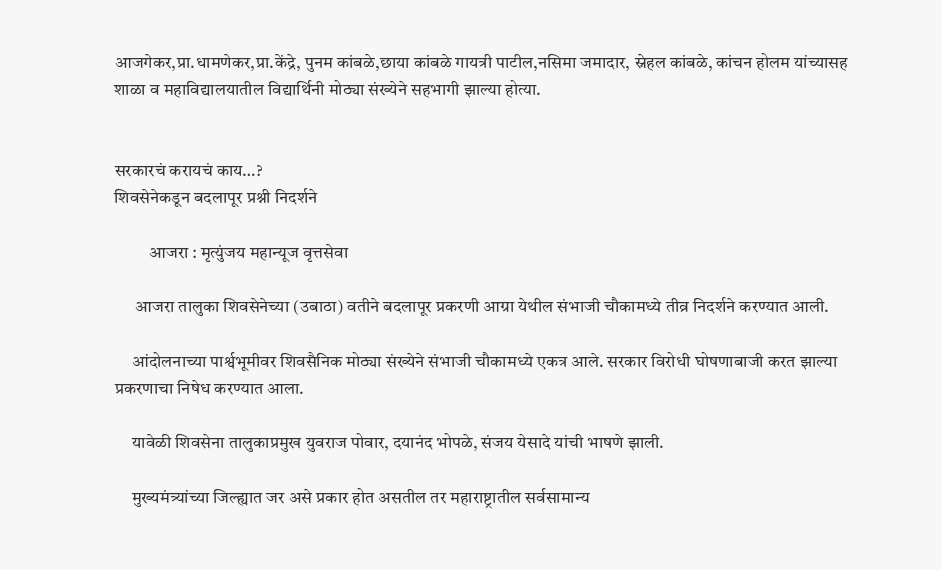आजगेकर,प्रा.धामणेकर,प्रा.केंद्रे, पुनम कांबळे,छाया कांबळे गायत्री पाटील,नसिमा जमादार, स्नेहल कांबळे, कांचन होलम यांच्यासह शाळा व महाविद्यालयातील विद्यार्थिनी मोठ्या संख्येने सहभागी झाल्या होत्या.


सरकारचं करायचं काय…?
शिवसेनेकडून बदलापूर प्रश्नी निदर्शने

          आजरा : मृत्युंजय महान्यूज वृत्तसेवा

      आजरा तालुका शिवसेनेच्या (उबाठा) वतीने बदलापूर प्रकरणी आग्रा येथील संभाजी चौकामध्ये तीव्र निदर्शने करण्यात आली.

     आंदोलनाच्या पार्श्वभूमीवर शिवसैनिक मोठ्या संख्येने संभाजी चौकामध्ये एकत्र आले. सरकार विरोधी घोषणाबाजी करत झाल्या प्रकरणाचा निषेध करण्यात आला.

     यावेळी शिवसेना तालुकाप्रमुख युवराज पोवार, दयानंद भोपळे, संजय येसादे यांची भाषणे झाली.

     मुख्यमंत्र्यांच्या जिल्ह्यात जर असे प्रकार होत असतील तर महाराष्ट्रातील सर्वसामान्य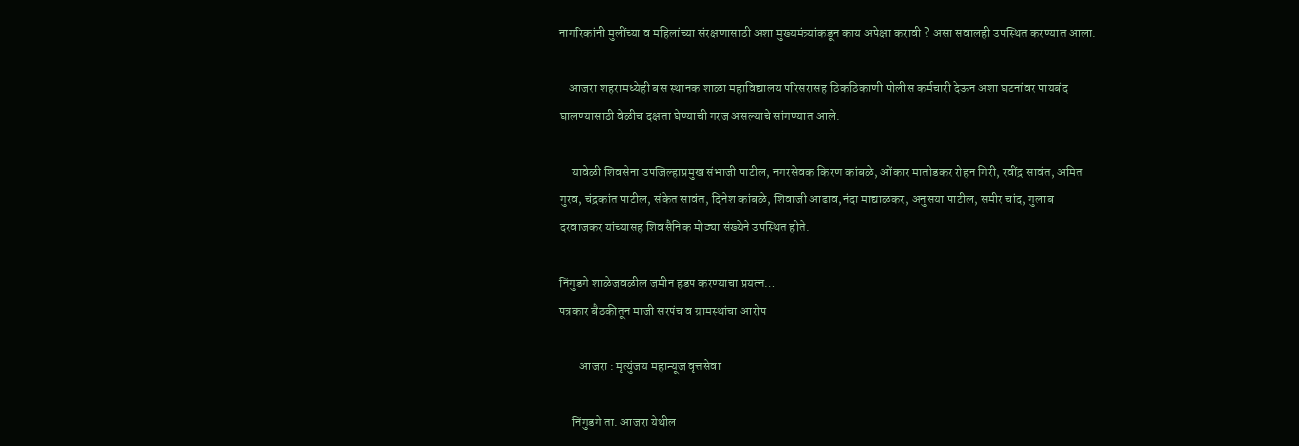नागरिकांनी मुलींच्या व महिलांच्या संरक्षणासाठी अशा मुख्यमंत्र्यांकडून काय अपेक्षा करावी ? असा सवालही उपस्थित करण्यात आला.

    आजरा शहरामध्येही बस स्थानक शाळा महाविद्यालय परिसरासह ठिकठिकाणी पोलीस कर्मचारी देऊन अशा घटनांवर पायबंद घालण्यासाठी वेळीच दक्षता घेण्याची गरज असल्याचे सांगण्यात आले.

     यावेळी शिवसेना उपजिल्हाप्रमुख संभाजी पाटील, नगरसेवक किरण कांबळे, ओंकार मातोडकर रोहन गिरी, रवींद्र सावंत, अमित गुरव, चंद्रकांत पाटील, संकेत सावंत, दिनेश कांबळे, शिवाजी आढाव,नंदा माद्याळकर, अनुसया पाटील, समीर चांद, गुलाब दरवाजकर यांच्यासह शिवसैनिक मोठ्या संख्येने उपस्थित होते.

निंगुडगे शाळेजवळील जमीन हडप करण्याचा प्रयत्न…
पत्रकार बैठकीतून माजी सरपंच व ग्रामस्थांचा आरोप

        आजरा : मृत्युंजय महान्यूज वृत्तसेवा

     निंगुडगे ता. आजरा येथील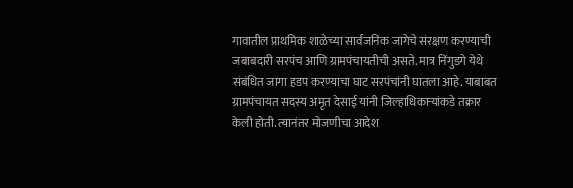गावातील प्राथमिक शाळेच्या सार्वजनिक जागेचे संरक्षण करण्याची जबाबदारी सरपंच आणि ग्रामपंचायतीची असते. मात्र निंगुडगे येथे संबंधित जागा हडप करण्याचा घाट सरपंचांनी घातला आहे. याबाबत ग्रामपंचायत सदस्य अमृत देसाई यांनी जिल्हाधिकाऱ्यांकडे तक्रार केली होती. त्यानंतर मोजणीचा आदेश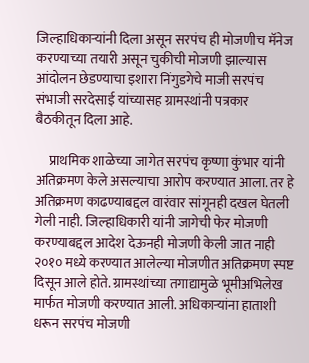जिल्हाधिकाऱ्यांनी दिला असून सरपंच ही मोजणीच मॅनेज करण्याच्या तयारी असून चुकीची मोजणी झाल्यास आंदोलन छेडण्याचा इशारा निंगुडगेचे माजी सरपंच संभाजी सरदेसाई यांच्यासह ग्रामस्थांनी पत्रकार बैठकीतून दिला आहे.

     प्राथमिक शाळेच्या जागेत सरपंच कृष्णा कुंभार यांनी अतिक्रमण केले असल्याचा आरोप करण्यात आला. तर हे अतिक्रमण काढण्याबद्दल वारंवार सांगूनही दखल घेतली गेली नाही. जिल्हाधिकारी यांनी जागेची फेर मोजणी करण्याबद्दल आदेश देऊनही मोजणी केली जात नाही २०१० मध्ये करण्यात आलेल्या मोजणीत अतिक्रमण स्पष्ट दिसून आले होते. ग्रामस्थांच्या तगाद्यामुळे भूमीअभिलेख मार्फत मोजणी करण्यात आली. अधिकाऱ्यांना हाताशी धरून सरपंच मोजणी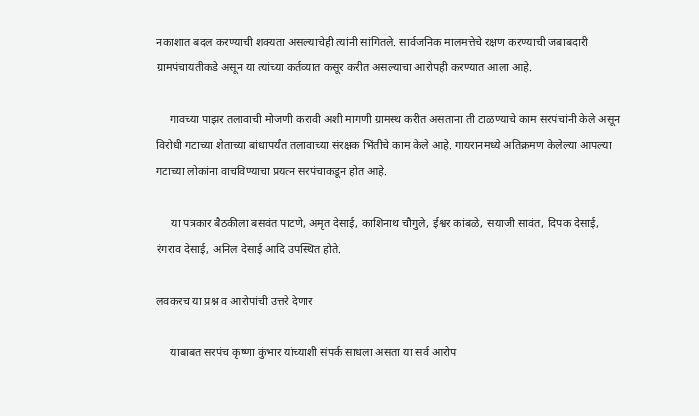नकाशात बदल करण्याची शक्यता असल्याचेही त्यांनी सांगितले. सार्वजनिक मालमत्तेचे रक्षण करण्याची जबाबदारी ग्रामपंचायतीकडे असून या त्यांच्या कर्तव्यात कसूर करीत असल्याचा आरोपही करण्यात आला आहे.

     गावच्या पाझर तलावाची मोजणी करावी अशी मागणी ग्रामस्थ करीत असताना ती टाळण्याचे काम सरपंचांनी केले असून विरोधी गटाच्या शेताच्या बांधापर्यंत तलावाच्या संरक्षक भिंतीचे काम केले आहे. गायरानमध्ये अतिक्रमण केलेल्या आपल्या गटाच्या लोकांना वाचविण्याचा प्रयत्न सरपंचाकडून होत आहे.

     या पत्रकार बैठकीला बसवंत पाटणे, अमृत देसाई, काशिनाथ चौगुले, ईश्वर कांबळे, सयाजी सावंत, दिपक देसाई, रंगराव देसाई, अनिल देसाई आदि उपस्थित होते.

लवकरच या प्रश्न व आरोपांची उत्तरे देणार

     याबाबत सरपंच कृष्णा कुंभार यांच्याशी संपर्क साधला असता या सर्व आरोप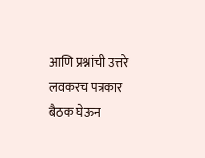आणि प्रश्नांची उत्तरे लवकरच पत्रकार बैठक घेऊन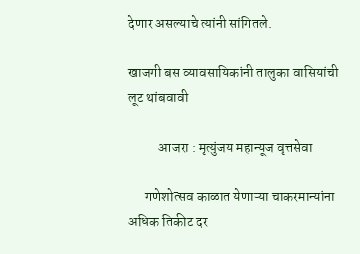देणार असल्याचे त्यांनी सांगितले.

खाजगी बस व्यावसायिकांनी तालुका वासियांची लूट थांबवावी

           आजरा : मृत्युंजय महान्यूज वृत्तसेवा

      गणेशोत्सव काळात येणाऱ्या चाकरमान्यांना अधिक तिकीट दर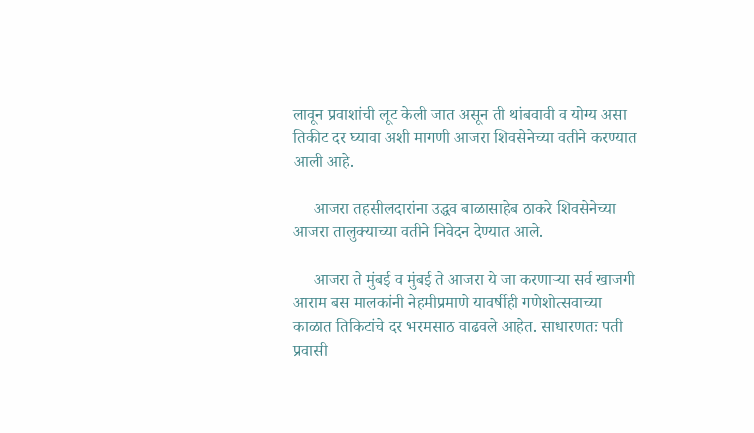लावून प्रवाशांची लूट केली जात असून ती थांबवावी व योग्य असा तिकीट दर घ्यावा अशी मागणी आजरा शिवसेनेच्या वतीने करण्यात आली आहे.

     आजरा तहसीलदारांना उद्धव बाळासाहेब ठाकरे शिवसेनेच्या आजरा तालुक्याच्या वतीने निवेदन देण्यात आले.

     आजरा ते मुंबई व मुंबई ते आजरा ये जा करणाऱ्या सर्व खाजगी आराम बस मालकांनी नेहमीप्रमाणे यावर्षीही गणेशोत्सवाच्या काळात तिकिटांचे दर भरमसाठ वाढवले आहेत. साधारणतः पती प्रवासी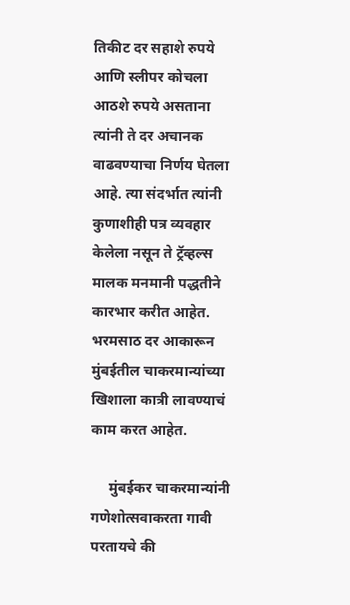तिकीट दर सहाशे रुपये आणि स्लीपर कोचला आठशे रुपये असताना त्यांनी ते दर अचानक वाढवण्याचा निर्णय घेतला आहे. त्या संदर्भात त्यांनी कुणाशीही पत्र व्यवहार केलेला नसून ते ट्रॅव्हल्स मालक मनमानी पद्धतीने कारभार करीत आहेत. भरमसाठ दर आकारून मुंबईतील चाकरमान्यांच्या खिशाला कात्री लावण्याचं काम करत आहेत.

     मुंबईकर चाकरमान्यांनी गणेशोत्सवाकरता गावी परतायचे की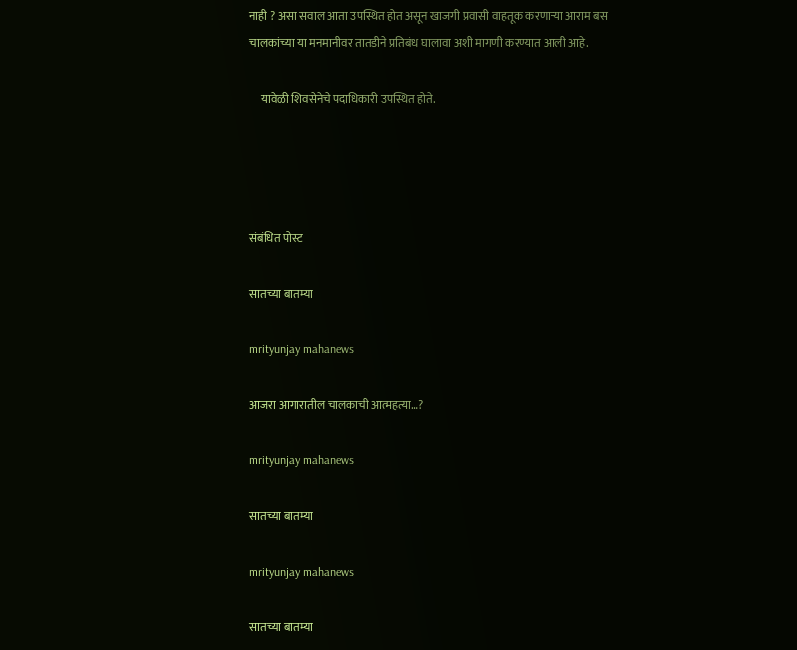नाही ? असा सवाल आता उपस्थित होत असून खाजगी प्रवासी वाहतूक करणाऱ्या आराम बस चालकांच्या या मनमानीवर तातडीने प्रतिबंध घालावा अशी मागणी करण्यात आली आहे.

     यावेळी शिवसेनेचे पदाधिकारी उपस्थित होते.




संबंधित पोस्ट

सातच्या बातम्या

mrityunjay mahanews

आजरा आगारातील चालकाची आत्महत्या…?

mrityunjay mahanews

सातच्या बातम्या

mrityunjay mahanews

सातच्या बातम्या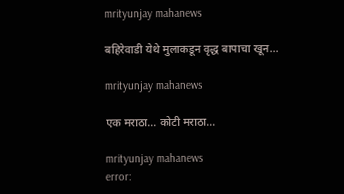mrityunjay mahanews

बहिरेवाडी येथे मुलाकडून वृद्ध बापाचा खून…

mrityunjay mahanews

एक मराठा… कोटी मराठा…

mrityunjay mahanews
error: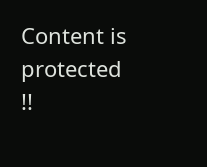Content is protected !!